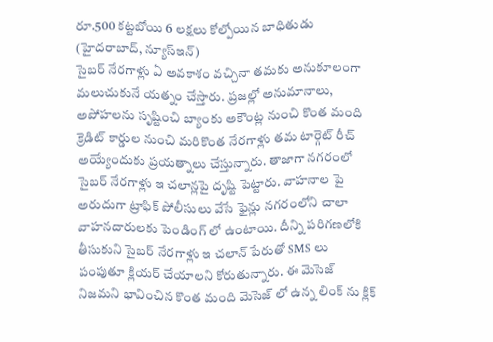రూ.500 కట్టబోయి 6 లక్షలు కోల్పోయిన బాధితుడు
(హైదరాబాద్, న్యూస్ఇన్)
సైబర్ నేరగాళ్లు ఏ అవకాశం వచ్చినా తమకు అనుకూలంగా మలుచుకునే యత్నం చేస్తారు. ప్రజల్లో అనుమానాలు, అపోహలను సృష్టించి బ్యాంకు అకౌంట్ల నుంచి కొంత మంది క్రెడిట్ కార్డుల నుంచి మరికొంత నేరగాళ్లు తమ టార్గెట్ రీచ్ అయ్యేందుకు ప్రయత్నాలు చేస్తున్నారు. తాజాగా నగరంలో సైబర్ నేరగాళ్లు ఇ చలాన్లపై దృష్టి పెట్టారు. వాహనాల పై అరుదుగా ట్రాఫిక్ పోలీసులు వేసే ఫైన్లు నగరంలోని చాలా వాహనదారులకు పెండింగ్ లో ఉంటాయి. దీన్ని పరిగణలోకి తీసుకుని సైబర్ నేరగాళ్లు ఇ చలాన్ పేరుతో SMS లు పంపుతూ క్లియర్ చేయాలని కోరుతున్నారు. ఈ మెసెజ్ నిజమని భావించిన కొంత మంది మెసెజ్ లో ఉన్న లింక్ ను క్లిక్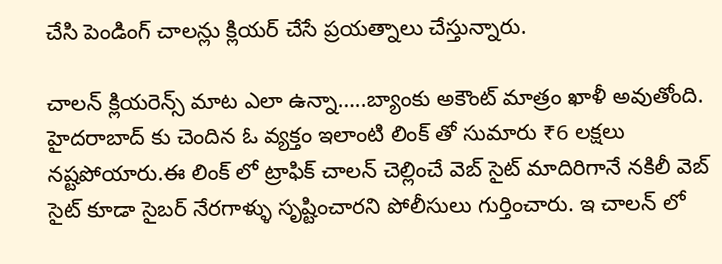చేసి పెండింగ్ చాలన్లు క్లియర్ చేసే ప్రయత్నాలు చేస్తున్నారు.

చాలన్ క్లియరెన్స్ మాట ఎలా ఉన్నా…..బ్యాంకు అకౌంట్ మాత్రం ఖాళీ అవుతోంది. హైదరాబాద్ కు చెందిన ఓ వ్యక్తం ఇలాంటి లింక్ తో సుమారు ₹6 లక్షలు నష్టపోయారు.ఈ లింక్ లో ట్రాఫిక్ చాలన్ చెల్లించే వెబ్ సైట్ మాదిరిగానే నకిలీ వెబ్ సైట్ కూడా సైబర్ నేరగాళ్ళు సృష్టించారని పోలీసులు గుర్తించారు. ఇ చాలన్ లో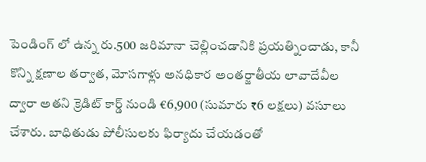పెండింగ్ లో ఉన్న రు.500 జరిమానా చెల్లించడానికి ప్రయత్నించాడు, కానీ కొన్ని క్షణాల తర్వాత, మోసగాళ్లు అనధికార అంతర్జాతీయ లావాదేవీల ద్వారా అతని క్రెడిట్ కార్డ్ నుండి €6,900 (సుమారు ₹6 లక్షలు) వసూలు చేశారు. బాధితుడు పోలీసులకు ఫిర్యాదు చేయడంతో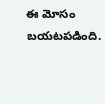ఈ మోసం బయటపడింది.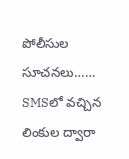పోలీసుల సూచనలు……
SMSలో వచ్చిన లింకుల ద్వారా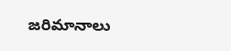జరిమానాలు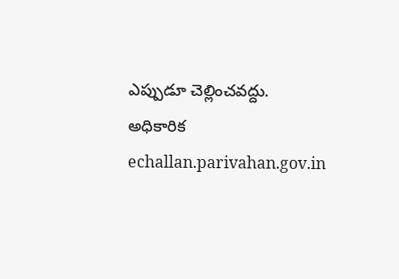ఎప్పుడూ చెల్లించవద్దు.
అధికారిక echallan.parivahan.gov.in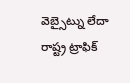వెబ్సైట్ను లేదా రాష్ట్ర ట్రాఫిక్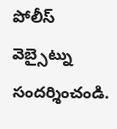పోలీస్ వెబ్సైట్ను సందర్శించండి.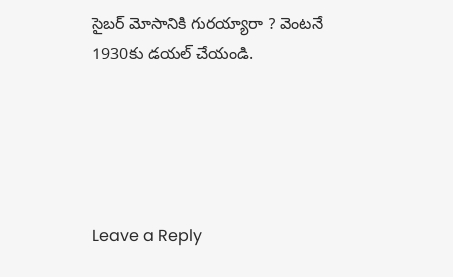సైబర్ మోసానికి గురయ్యారా ? వెంటనే 1930కు డయల్ చేయండి.





Leave a Reply